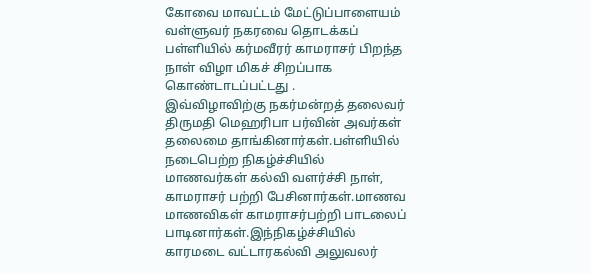கோவை மாவட்டம் மேட்டுப்பாளையம் வள்ளுவர் நகரவை தொடக்கப் பள்ளியில் கர்மவீரர் காமராசர் பிறந்த நாள் விழா மிகச் சிறப்பாக கொண்டாடப்பட்டது .
இவ்விழாவிற்கு நகர்மன்றத் தலைவர் திருமதி மெஹரிபா பர்வின் அவர்கள் தலைமை தாங்கினார்கள்.பள்ளியில் நடைபெற்ற நிகழ்ச்சியில் மாணவர்கள் கல்வி வளர்ச்சி நாள், காமராசர் பற்றி பேசினார்கள்.மாணவ மாணவிகள் காமராசர்பற்றி பாடலைப் பாடினார்கள்.இந்நிகழ்ச்சியில் காரமடை வட்டாரகல்வி அலுவலர்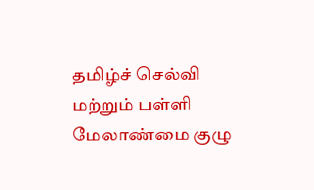தமிழ்ச் செல்வி மற்றும் பள்ளி மேலாண்மை குழு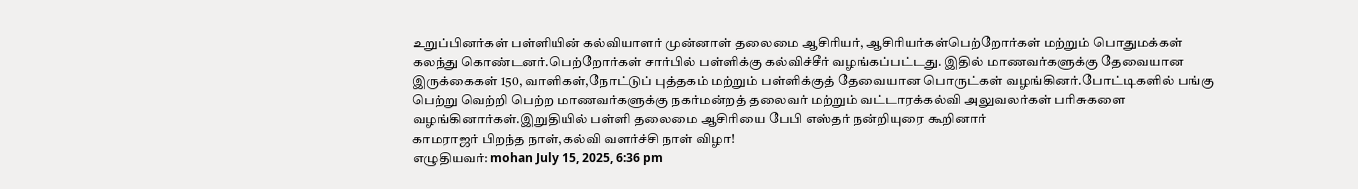உறுப்பினர்கள் பள்ளியின் கல்வியாளர் முன்னாள் தலைமை ஆசிரியர், ஆசிரியர்கள்பெற்றோர்கள் மற்றும் பொதுமக்கள் கலந்து கொண்டனர்.பெற்றோர்கள் சார்பில் பள்ளிக்கு கல்விச்சீர் வழங்கப்பட்டது. இதில் மாணவர்களுக்கு தேவையான இருக்கைகள் 150, வாளிகள்,நோட்டுப் புத்தகம் மற்றும் பள்ளிக்குத் தேவையான பொருட்கள் வழங்கினர்.போட்டிகளில் பங்கு பெற்று வெற்றி பெற்ற மாணவர்களுக்கு நகர்மன்றத் தலைவர் மற்றும் வட்டாரக்கல்வி அலுவலர்கள் பரிசுகளை வழங்கினார்கள்.இறுதியில் பள்ளி தலைமை ஆசிரியை பேபி எஸ்தர் நன்றியுரை கூறினார்
காமராஜர் பிறந்த நாள்,கல்வி வளர்ச்சி நாள் விழா!
எழுதியவர்: mohan July 15, 2025, 6:36 pm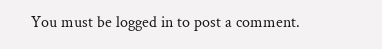You must be logged in to post a comment.